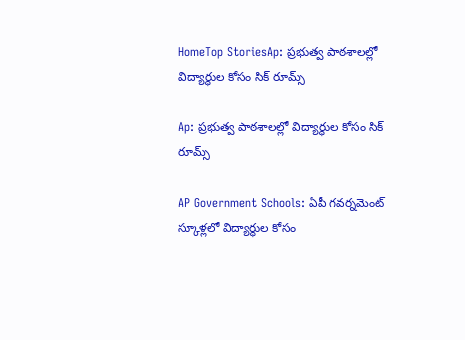HomeTop StoriesAp: ప్రభుత్వ పాఠశాలల్లో విద్యార్థుల కోసం సిక్‌ రూమ్స్

Ap: ప్రభుత్వ పాఠశాలల్లో విద్యార్థుల కోసం సిక్‌ రూమ్స్

AP Government Schools: ఏపీ గవర్నమెంట్‌ స్కూళ్లలో విద్యార్థుల కోసం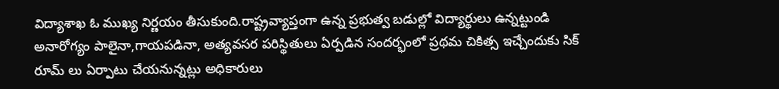విద్యాశాఖ ఓ ముఖ్య నిర్ణయం తీసుకుంది.రాష్ట్రవ్యాప్తంగా ఉన్న ప్రభుత్వ బడుల్లో విద్యార్థులు ఉన్నట్టుండి అనారోగ్యం పాలైనా,గాయపడినా, అత్యవసర పరిస్థితులు ఏర్పడిన సందర్భంలో ప్రథమ చికిత్స ఇచ్చేందుకు సిక్‌ రూమ్‌ లు ఏర్పాటు చేయనున్నట్లు అధికారులు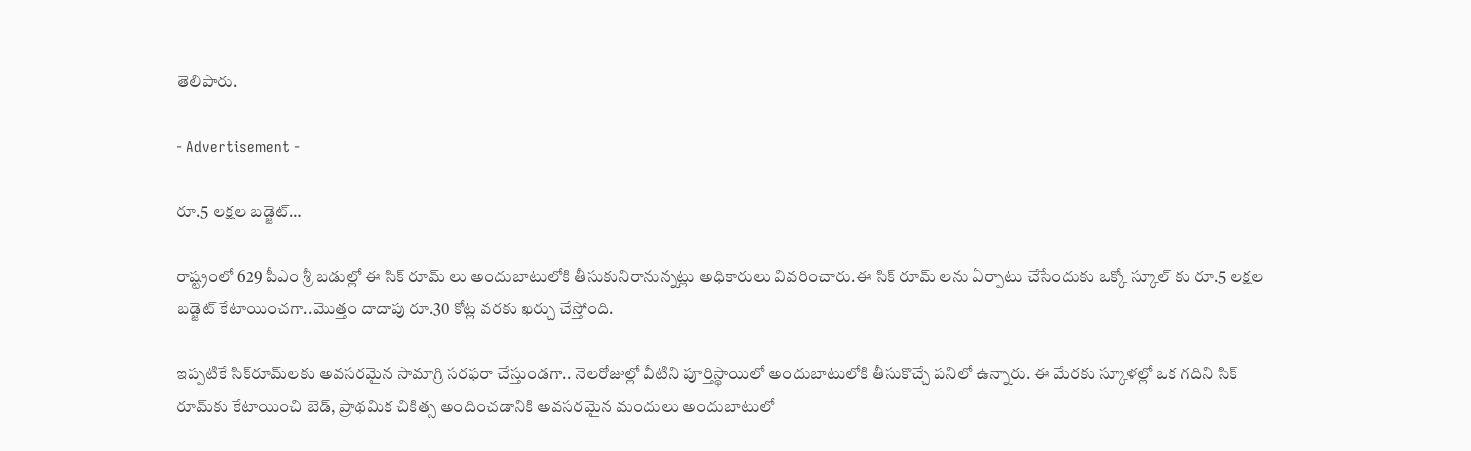తెలిపారు.

- Advertisement -

రూ.5 లక్షల బడ్జెట్‌…

రాష్ట్రంలో 629 పీఎం శ్రీ బడుల్లో ఈ సిక్‌ రూమ్‌ లు అందుబాటులోకి తీసుకునిరానున్నట్లు అధికారులు వివరించారు.ఈ సిక్‌ రూమ్‌ లను ఏర్పాటు చేసేందుకు ఒక్కో స్కూల్‌ కు రూ.5 లక్షల బడ్జెట్‌ కేటాయించగా..మొత్తం దాదాపు రూ.30 కోట్ల వరకు ఖర్చు చేస్తోంది.

ఇప్పటికే సిక్‌రూమ్‌లకు అవసరమైన సామాగ్రి సరఫరా చేస్తుండగా.. నెలరోజుల్లో వీటిని పూర్తిస్థాయిలో అందుబాటులోకి తీసుకొచ్చే పనిలో ఉన్నారు. ఈ మేరకు స్కూళల్లో ఒక గదిని సిక్ రూమ్‌కు కేటాయించి బెడ్, ప్రాథమిక చికిత్స అందించడానికి అవసరమైన మందులు అందుబాటులో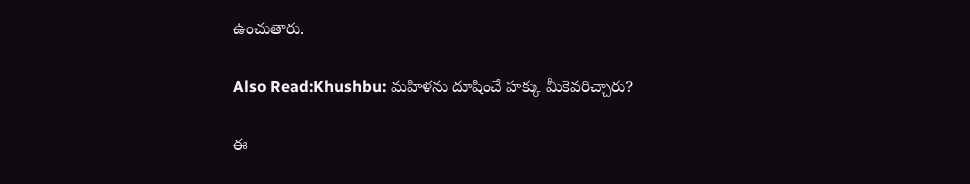ఉంచుతారు.

Also Read:Khushbu: మహిళను దూషించే హక్కు మీకెవరిచ్చారు?

ఈ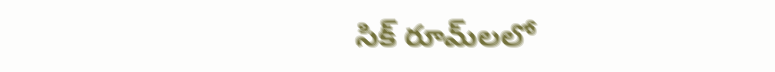సిక్ రూమ్‌లలో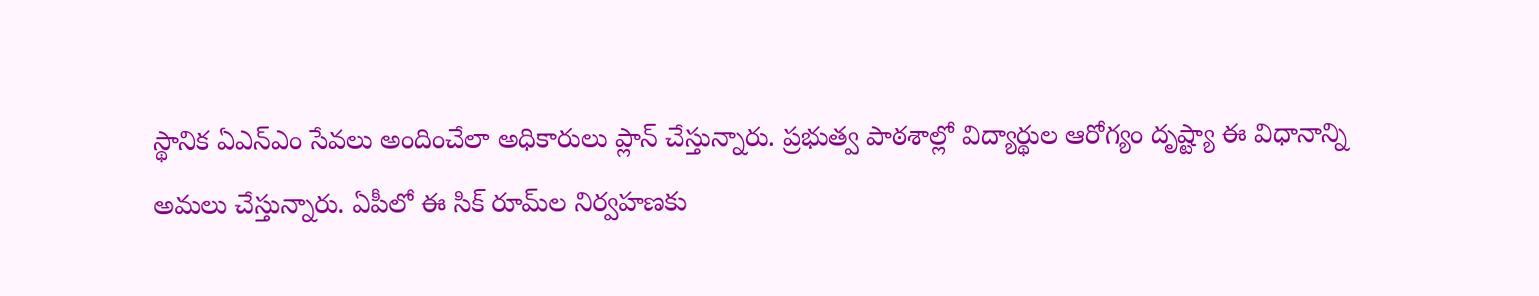స్థానిక ఏఎన్‌ఎం సేవలు అందించేలా అధికారులు ప్లాన్ చేస్తున్నారు. ప్రభుత్వ పాఠశాల్లో విద్యార్థుల ఆరోగ్యం దృష్ట్యా ఈ విధానాన్ని అమలు చేస్తున్నారు. ఏపీలో ఈ సిక్‌ రూమ్‌ల నిర్వహణకు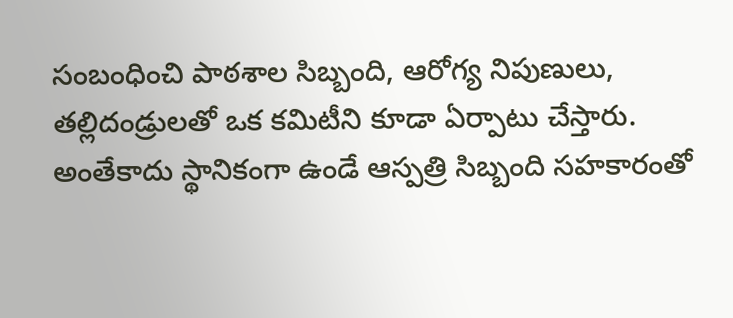సంబంధించి పాఠశాల సిబ్బంది, ఆరోగ్య నిపుణులు, తల్లిదండ్రులతో ఒక కమిటీని కూడా ఏర్పాటు చేస్తారు. అంతేకాదు స్థానికంగా ఉండే ఆస్పత్రి సిబ్బంది సహకారంతో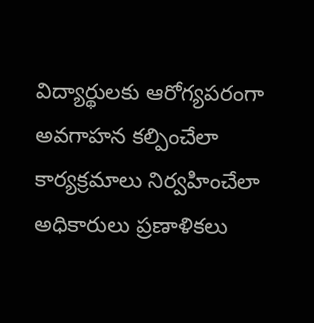విద్యార్థులకు ఆరోగ్యపరంగా అవగాహన కల్పించేలా కార్యక్రమాలు నిర్వహించేలా అధికారులు ప్రణాళికలు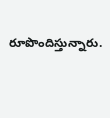రూపొందిస్తున్నారు.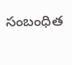సంబంధిత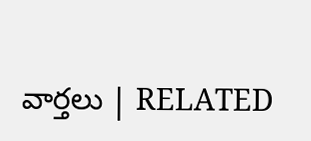వార్తలు | RELATED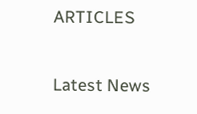ARTICLES

Latest News